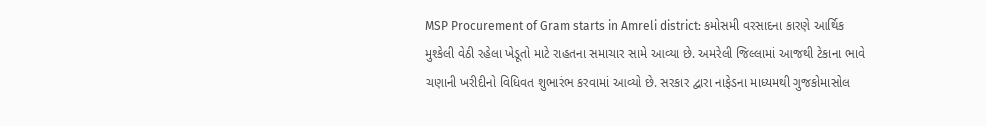MSP Procurement of Gram starts in Amreli district: કમોસમી વરસાદના કારણે આર્થિક મુશ્કેલી વેઠી રહેલા ખેડૂતો માટે રાહતના સમાચાર સામે આવ્યા છે. અમરેલી જિલ્લામાં આજથી ટેકાના ભાવે ચણાની ખરીદીનો વિધિવત શુભારંભ કરવામાં આવ્યો છે. સરકાર દ્વારા નાફેડના માધ્યમથી ગુજકોમાસોલ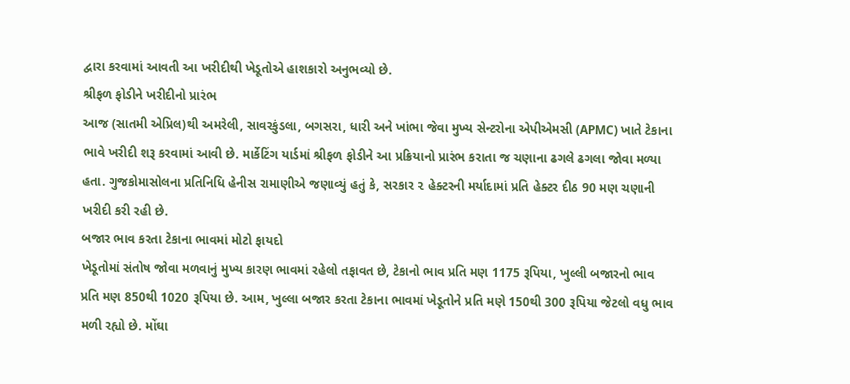દ્વારા કરવામાં આવતી આ ખરીદીથી ખેડૂતોએ હાશકારો અનુભવ્યો છે.
શ્રીફળ ફોડીને ખરીદીનો પ્રારંભ
આજ (સાતમી એપ્રિલ)થી અમરેલી, સાવરકુંડલા, બગસરા, ધારી અને ખાંભા જેવા મુખ્ય સેન્ટરોના એપીએમસી (APMC) ખાતે ટેકાના ભાવે ખરીદી શરૂ કરવામાં આવી છે. માર્કેટિંગ યાર્ડમાં શ્રીફળ ફોડીને આ પ્રક્રિયાનો પ્રારંભ કરાતા જ ચણાના ઢગલે ઢગલા જોવા મળ્યા હતા. ગુજકોમાસોલના પ્રતિનિધિ હેનીસ રામાણીએ જણાવ્યું હતું કે, સરકાર ૨ હેક્ટરની મર્યાદામાં પ્રતિ હેક્ટર દીઠ 90 મણ ચણાની ખરીદી કરી રહી છે.
બજાર ભાવ કરતા ટેકાના ભાવમાં મોટો ફાયદો
ખેડૂતોમાં સંતોષ જોવા મળવાનું મુખ્ય કારણ ભાવમાં રહેલો તફાવત છે, ટેકાનો ભાવ પ્રતિ મણ 1175 રૂપિયા, ખુલ્લી બજારનો ભાવ પ્રતિ મણ 850થી 1020 રૂપિયા છે. આમ, ખુલ્લા બજાર કરતા ટેકાના ભાવમાં ખેડૂતોને પ્રતિ મણે 150થી 300 રૂપિયા જેટલો વધુ ભાવ મળી રહ્યો છે. મોંઘા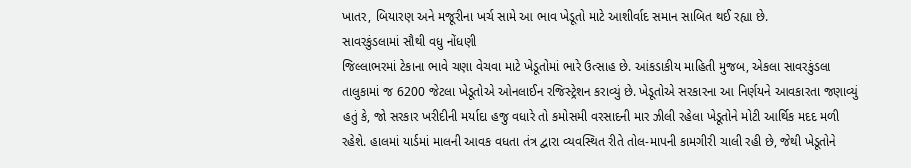ખાતર, બિયારણ અને મજૂરીના ખર્ચ સામે આ ભાવ ખેડૂતો માટે આશીર્વાદ સમાન સાબિત થઈ રહ્યા છે.
સાવરકુંડલામાં સૌથી વધુ નોંધણી
જિલ્લાભરમાં ટેકાના ભાવે ચણા વેચવા માટે ખેડૂતોમાં ભારે ઉત્સાહ છે. આંકડાકીય માહિતી મુજબ, એકલા સાવરકુંડલા તાલુકામાં જ 6200 જેટલા ખેડૂતોએ ઓનલાઈન રજિસ્ટ્રેશન કરાવ્યું છે. ખેડૂતોએ સરકારના આ નિર્ણયને આવકારતા જણાવ્યું હતું કે, જો સરકાર ખરીદીની મર્યાદા હજુ વધારે તો કમોસમી વરસાદની માર ઝીલી રહેલા ખેડૂતોને મોટી આર્થિક મદદ મળી રહેશે. હાલમાં યાર્ડમાં માલની આવક વધતા તંત્ર દ્વારા વ્યવસ્થિત રીતે તોલ-માપની કામગીરી ચાલી રહી છે, જેથી ખેડૂતોને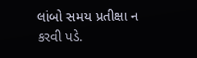લાંબો સમય પ્રતીક્ષા ન કરવી પડે.